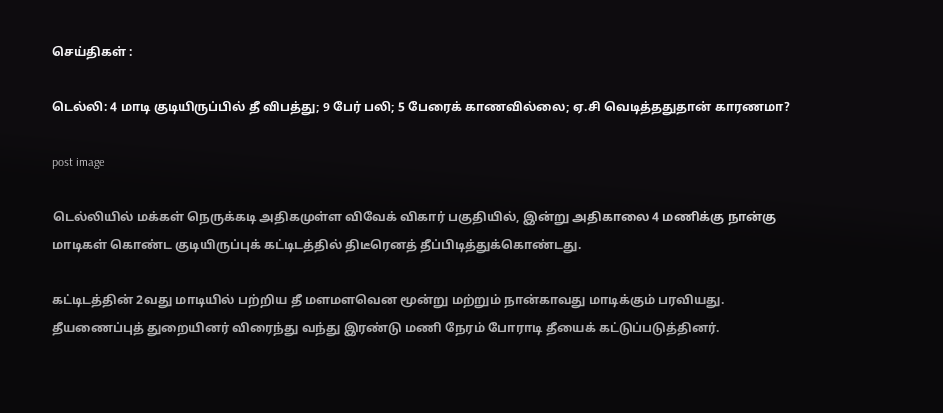செய்திகள் :

டெல்லி: 4 மாடி குடியிருப்பில் தீ விபத்து; 9 பேர் பலி; 5 பேரைக் காணவில்லை; ஏ.சி வெடித்ததுதான் காரணமா?

post image

டெல்லியில் மக்கள் நெருக்கடி அதிகமுள்ள விவேக் விகார் பகுதியில், இன்று அதிகாலை 4 மணிக்கு நான்கு மாடிகள் கொண்ட குடியிருப்புக் கட்டிடத்தில் திடீரெனத் தீப்பிடித்துக்கொண்டது.

கட்டிடத்தின் 2வது மாடியில் பற்றிய தீ மளமளவென மூன்று மற்றும் நான்காவது மாடிக்கும் பரவியது. தீயணைப்புத் துறையினர் விரைந்து வந்து இரண்டு மணி நேரம் போராடி தீயைக் கட்டுப்படுத்தினர்.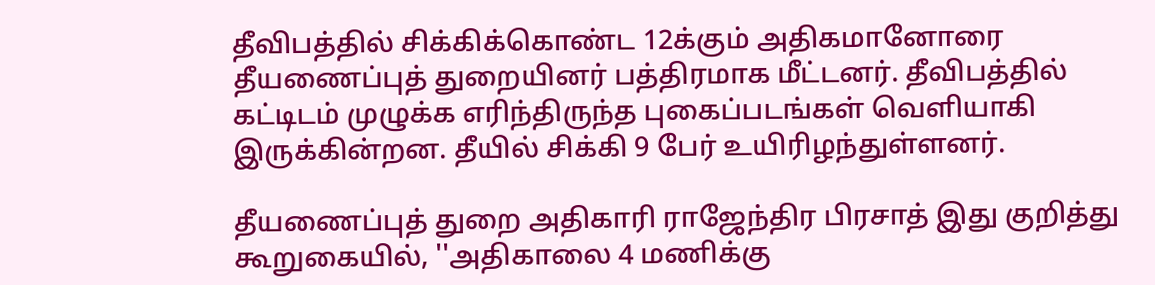தீவிபத்தில் சிக்கிக்கொண்ட 12க்கும் அதிகமானோரை தீயணைப்புத் துறையினர் பத்திரமாக மீட்டனர். தீவிபத்தில் கட்டிடம் முழுக்க எரிந்திருந்த புகைப்படங்கள் வெளியாகி இருக்கின்றன. தீயில் சிக்கி 9 பேர் உயிரிழந்துள்ளனர்.

தீயணைப்புத் துறை அதிகாரி ராஜேந்திர பிரசாத் இது குறித்து கூறுகையில், ''அதிகாலை 4 மணிக்கு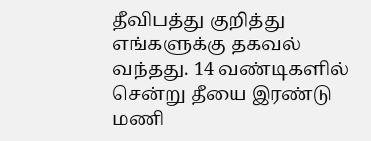தீவிபத்து குறித்து எங்களுக்கு தகவல் வந்தது. 14 வண்டிகளில் சென்று தீயை இரண்டு மணி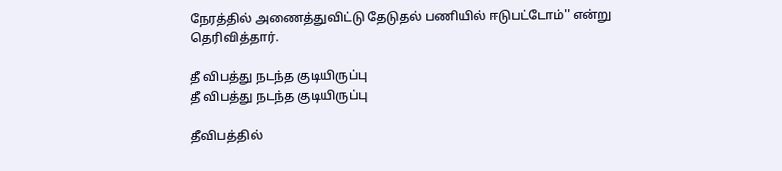நேரத்தில் அணைத்துவிட்டு தேடுதல் பணியில் ஈடுபட்டோம்'' என்று தெரிவித்தார்.

தீ விபத்து நடந்த குடியிருப்பு
தீ விபத்து நடந்த குடியிருப்பு

தீவிபத்தில்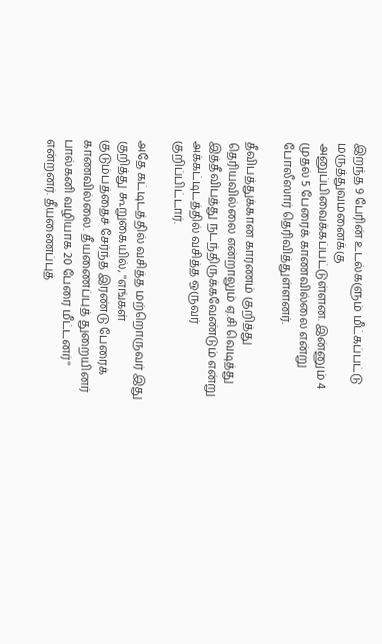இறந்த 9 பேரின் உடல்களும் மீட்கப்பட்டு மருத்துவமனைக்கு அனுப்பிவைக்கப்பட்டுள்ளன. இன்னும் 4 முதல் 5 பேரைக் காணவில்லை என்று போலீஸார் தெரிவித்துள்ளனர்.

தீவிபத்துக்கான காரணம் குறித்து தெரியவில்லை என்றாலும் ஏ.சி வெடித்து இத்தீவிபத்து நடந்திருக்கவேண்டும் என்று அக்கட்டிடத்தில் வசித்த ஒருவர் குறிப்பிட்டார்.

அதே கட்டிடத்தில் வசித்த மற்றொருவர் இது குறித்து கூறுகையில், ''எங்கள் குடும்பத்தைச் சேர்ந்த இரண்டு பேரைக் காணவில்லை. தீயணைப்புத் துறையினர் பால்கனி வழியாக 20 பேரை மீட்டனர்'' என்றனர். தீயணைப்புத்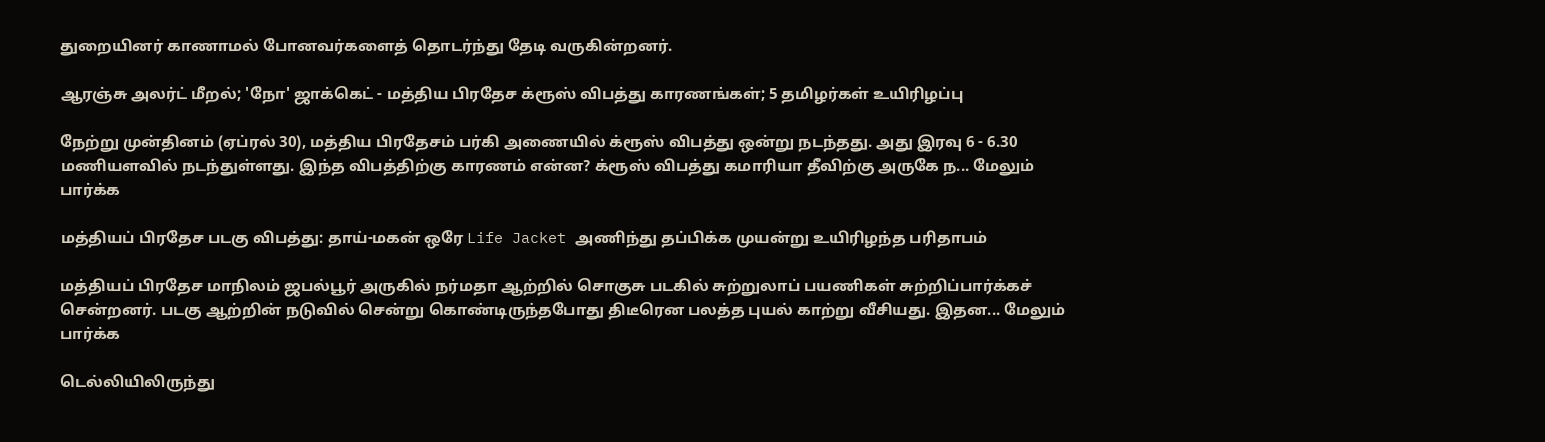துறையினர் காணாமல் போனவர்களைத் தொடர்ந்து தேடி வருகின்றனர்.

ஆரஞ்சு அலர்ட் மீறல்; 'நோ' ஜாக்கெட் - மத்திய பிரதேச க்ரூஸ் விபத்து காரணங்கள்; 5 தமிழர்கள் உயிரிழப்பு

நேற்று முன்தினம் (ஏப்ரல் 30), மத்திய பிரதேசம் பர்கி அணையில் க்ரூஸ் விபத்து ஒன்று நடந்தது. அது இரவு 6 - 6.30 மணியளவில் நடந்துள்ளது. இந்த விபத்திற்கு காரணம் என்ன? க்ரூஸ் விபத்து கமாரியா தீவிற்கு அருகே ந... மேலும் பார்க்க

மத்தியப் பிரதேச படகு விபத்து: தாய்-மகன் ஒரே Life Jacket அணிந்து தப்பிக்க முயன்று உயிரிழந்த பரிதாபம்

மத்தியப் பிரதேச மாநிலம் ஜபல்பூர் அருகில் நர்மதா ஆற்றில் சொகுசு படகில் சுற்றுலாப் பயணிகள் சுற்றிப்பார்க்கச் சென்றனர். படகு ஆற்றின் நடுவில் சென்று கொண்டிருந்தபோது திடீரென பலத்த புயல் காற்று வீசியது. இதன... மேலும் பார்க்க

டெல்லியிலிருந்து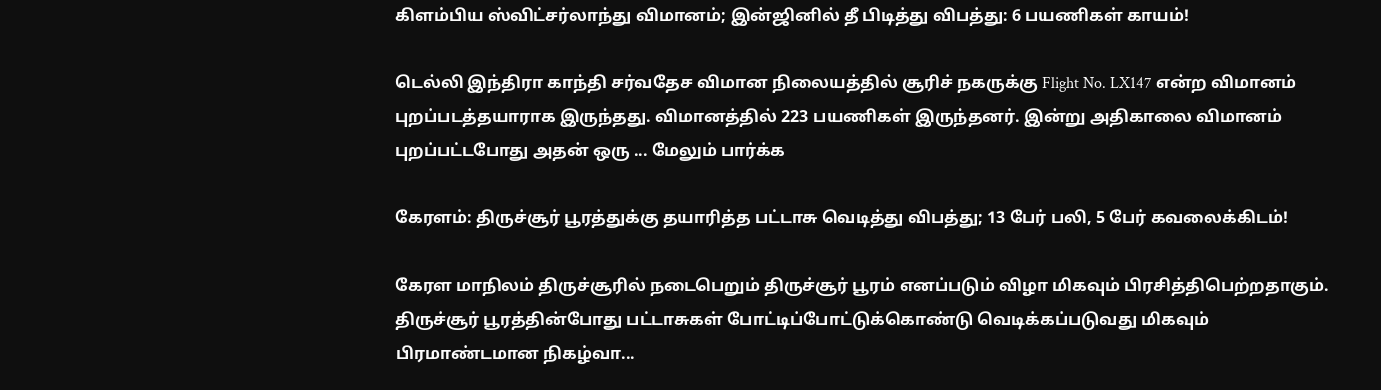கிளம்பிய ஸ்விட்சர்லாந்து விமானம்; இன்ஜினில் தீ பிடித்து விபத்து: 6 பயணிகள் காயம்!

டெல்லி இந்திரா காந்தி சர்வதேச விமான நிலையத்தில் சூரிச் நகருக்கு Flight No. LX147 என்ற விமானம் புறப்படத்தயாராக இருந்தது. விமானத்தில் 223 பயணிகள் இருந்தனர். இன்று அதிகாலை விமானம் புறப்பட்டபோது அதன் ஒரு ... மேலும் பார்க்க

கேரளம்: திருச்சூர் பூரத்துக்கு தயாரித்த பட்டாசு வெடித்து விபத்து; 13 பேர் பலி, 5 பேர் கவலைக்கிடம்!

கேரள மாநிலம் திருச்சூரில் நடைபெறும் திருச்சூர் பூரம் எனப்படும் விழா மிகவும் பிரசித்திபெற்றதாகும். திருச்சூர் பூரத்தின்போது பட்டாசுகள் போட்டிப்போட்டுக்கொண்டு வெடிக்கப்படுவது மிகவும் பிரமாண்டமான நிகழ்வா...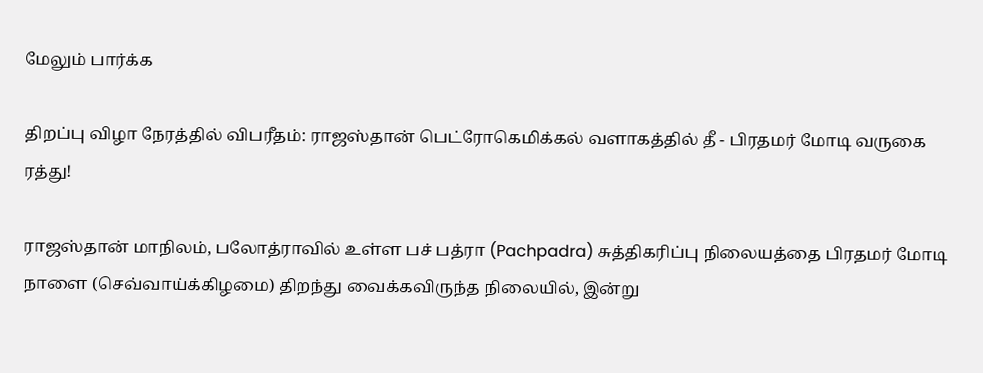மேலும் பார்க்க

திறப்பு விழா நேரத்தில் விபரீதம்: ராஜஸ்தான் பெட்ரோகெமிக்கல் வளாகத்தில் தீ - பிரதமர் மோடி வருகை ரத்து!

ராஜஸ்தான் மாநிலம், பலோத்ராவில் உள்ள பச் பத்ரா (Pachpadra) சுத்திகரிப்பு நிலையத்தை பிரதமர் மோடி நாளை (செவ்வாய்க்கிழமை) திறந்து வைக்கவிருந்த நிலையில், இன்று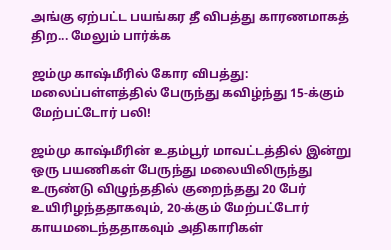அங்கு ஏற்பட்ட பயங்கர தீ விபத்து காரணமாகத் திற... மேலும் பார்க்க

ஜம்மு காஷ்மீரில் கோர விபத்து: மலைப்பள்ளத்தில் பேருந்து கவிழ்ந்து 15-க்கும் மேற்பட்டோர் பலி!

ஜம்மு காஷ்மீரின் உதம்பூர் மாவட்டத்தில் இன்று ஒரு பயணிகள் பேருந்து மலையிலிருந்து உருண்டு விழுந்ததில் குறைந்தது 20 பேர் உயிரிழந்ததாகவும், 20-க்கும் மேற்பட்டோர் காயமடைந்ததாகவும் அதிகாரிகள்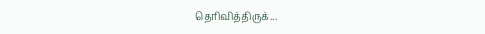தெரிவித்திருக்...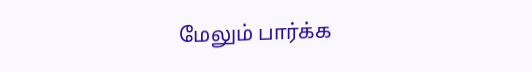மேலும் பார்க்க